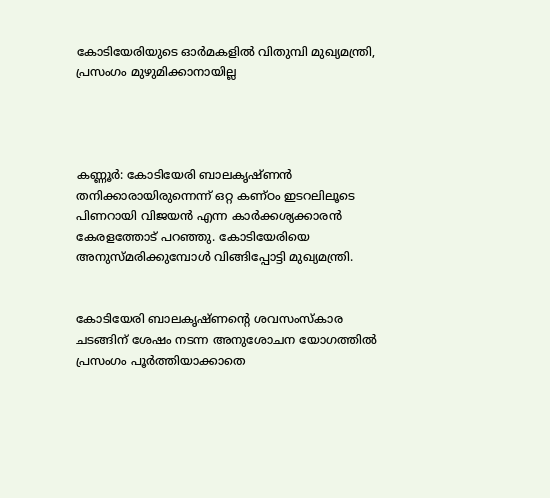കോടിയേരിയുടെ ഓര്‍മകളില്‍ വിതുമ്പി മുഖ്യമന്ത്രി, പ്രസംഗം മുഴുമിക്കാനായില്ല




കണ്ണൂര്‍: കോടിയേരി ബാലകൃഷ്ണന്‍ തനിക്കാരായിരുന്നെന്ന് ഒറ്റ കണ്ഠം ഇടറലിലൂടെ പിണറായി വിജയന്‍ എന്ന കാര്‍ക്കശ്യക്കാരന്‍ കേരളത്തോട് പറഞ്ഞു. കോടിയേരിയെ അനുസ്മരിക്കുമ്പോള്‍ വിങ്ങിപ്പോട്ടി മുഖ്യമന്ത്രി.


കോടിയേരി ബാലകൃഷ്ണന്‍റെ ശവസംസ്കാര ചടങ്ങിന് ശേഷം നടന്ന അനുശോചന യോഗത്തില്‍ പ്രസംഗം പൂര്‍ത്തിയാക്കാതെ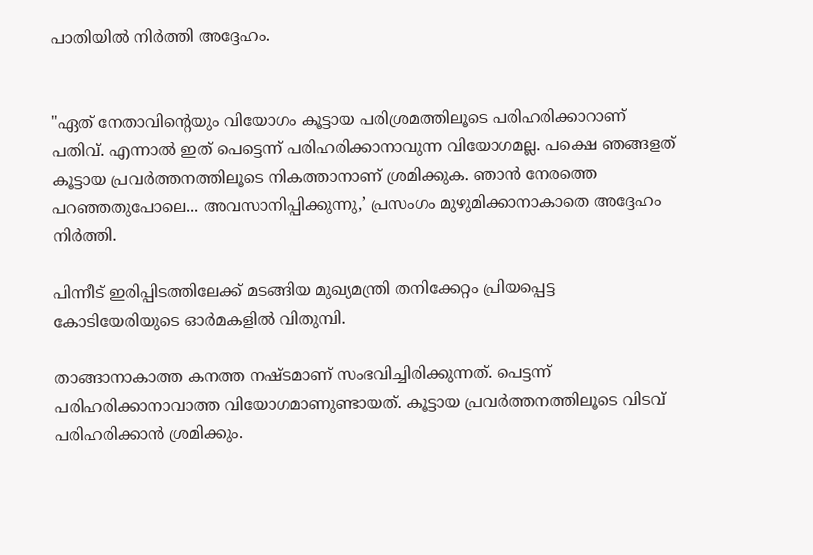പാതിയില്‍ നിര്‍ത്തി അദ്ദേഹം.


"ഏത് നേതാവിന്‍റെയും വിയോഗം കൂട്ടായ പരിശ്രമത്തിലൂടെ പരിഹരിക്കാറാണ് പതിവ്. എന്നാല്‍ ഇത് പെട്ടെന്ന് പരിഹരിക്കാനാവുന്ന വിയോഗമല്ല. പക്ഷെ ഞങ്ങളത് കൂട്ടായ പ്രവര്‍ത്തനത്തിലൂടെ നികത്താനാണ് ശ്രമിക്കുക. ഞാന്‍ നേരത്തെ പറഞ്ഞതുപോലെ... അവസാനിപ്പിക്കുന്നു,’ പ്രസംഗം മുഴുമിക്കാനാകാതെ അദ്ദേഹം നിര്‍ത്തി.

പിന്നീട് ഇരിപ്പിടത്തിലേക്ക് മടങ്ങിയ മുഖ്യമന്ത്രി തനിക്കേറ്റം പ്രിയപ്പെട്ട കോടിയേരിയുടെ ഓര്‍മകളില്‍ വിതുമ്പി.

താങ്ങാനാകാത്ത കനത്ത നഷ്ടമാണ് സംഭവിച്ചിരിക്കുന്നത്. പെട്ടന്ന് പരിഹരിക്കാനാവാത്ത വിയോഗമാണുണ്ടായത്. കൂട്ടായ പ്രവര്‍ത്തനത്തിലൂടെ വിടവ് പരിഹരിക്കാന്‍ ശ്രമിക്കും.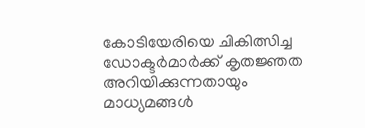കോടിയേരിയെ ചികിത്സിച്ച ഡോക്ടര്‍മാര്‍ക്ക് കൃതജ്ഞത അറിയിക്കുന്നതായും മാധ്യമങ്ങള്‍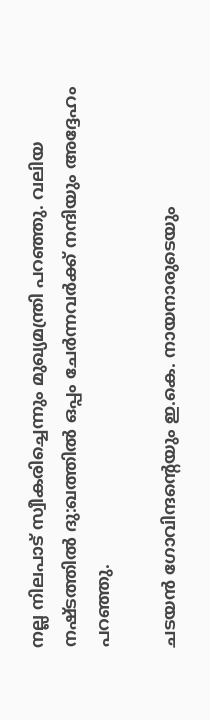നല്ല നിലപാട് സ്വീകരിച്ചെന്നും മുഖ്യമന്ത്രി പറഞ്ഞു. വലിയ നഷ്ടത്തില്‍ ദു:ഖത്തില്‍ ഒപ്പം ചേര്‍ന്നവര്‍ക്ക് നന്ദിയും അദ്ദേഹം പറഞ്ഞു.

ചടയന്‍ ഗോവിന്ദന്‍റെയും ഇ.കെ. നായനാരുടെയും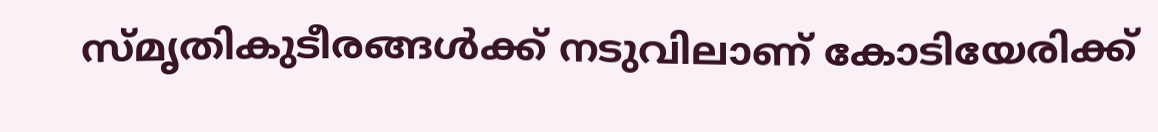സ്മൃതികുടീരങ്ങള്‍ക്ക് നടുവിലാണ് കോടിയേരിക്ക്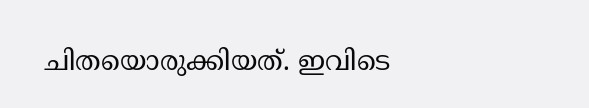ചിതയൊരുക്കിയത്. ഇവിടെ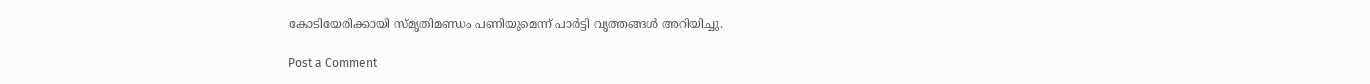കോടിയേരിക്കായി സ്മൃതിമണ്ഡം പണിയുമെന്ന് പാര്‍ട്ടി വൃത്തങ്ങള്‍ അറിയിച്ചു.

Post a Comment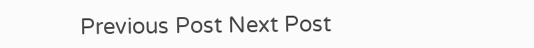Previous Post Next Post